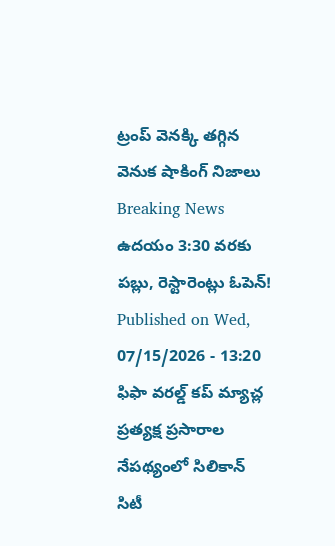ట్రంప్ వెనక్కి తగ్గిన వెనుక షాకింగ్ నిజాలు
Breaking News
ఉదయం 3:30 వరకు పబ్లు, రెస్టారెంట్లు ఓపెన్!
Published on Wed, 07/15/2026 - 13:20
ఫిఫా వరల్డ్ కప్ మ్యాచ్ల ప్రత్యక్ష ప్రసారాల నేపథ్యంలో సిలికాన్ సిటీ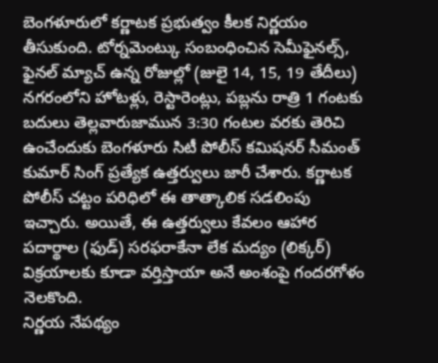బెంగళూరులో కర్ణాటక ప్రభుత్వం కీలక నిర్ణయం తీసుకుంది. టోర్నమెంట్కు సంబంధించిన సెమీఫైనల్స్, ఫైనల్ మ్యాచ్ ఉన్న రోజుల్లో (జులై 14, 15, 19 తేదీలు) నగరంలోని హోటళ్లు, రెస్టారెంట్లు, పబ్లను రాత్రి 1 గంటకు బదులు తెల్లవారుజామున 3:30 గంటల వరకు తెరిచి ఉంచేందుకు బెంగళూరు సిటీ పోలీస్ కమిషనర్ సీమంత్ కుమార్ సింగ్ ప్రత్యేక ఉత్తర్వులు జారీ చేశారు. కర్ణాటక పోలీస్ చట్టం పరిధిలో ఈ తాత్కాలిక సడలింపు ఇచ్చారు. అయితే, ఈ ఉత్తర్వులు కేవలం ఆహార పదార్థాల (ఫుడ్) సరఫరాకేనా లేక మద్యం (లిక్కర్) విక్రయాలకు కూడా వర్తిస్తాయా అనే అంశంపై గందరగోళం నెలకొంది.
నిర్ణయ నేపథ్యం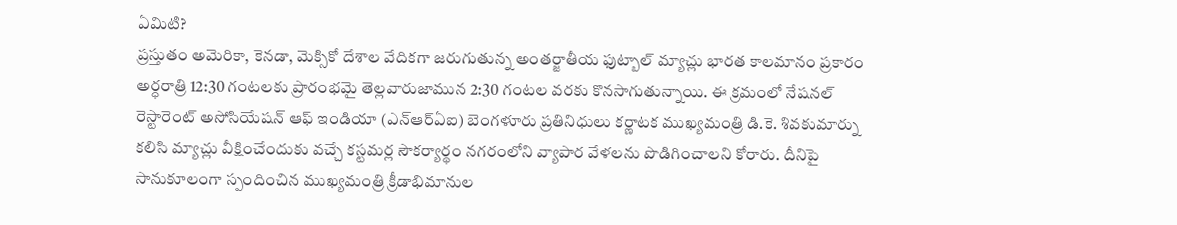ఏమిటి?
ప్రస్తుతం అమెరికా, కెనడా, మెక్సికో దేశాల వేదికగా జరుగుతున్న అంతర్జాతీయ ఫుట్బాల్ మ్యాచ్లు భారత కాలమానం ప్రకారం అర్ధరాత్రి 12:30 గంటలకు ప్రారంభమై తెల్లవారుజామున 2:30 గంటల వరకు కొనసాగుతున్నాయి. ఈ క్రమంలో నేషనల్ రెస్టారెంట్ అసోసియేషన్ ఆఫ్ ఇండియా (ఎన్ఆర్ఏఐ) బెంగళూరు ప్రతినిధులు కర్ణాటక ముఖ్యమంత్రి డి.కె. శివకుమార్ను కలిసి మ్యాచ్లు వీక్షించేందుకు వచ్చే కస్టమర్ల సౌకర్యార్థం నగరంలోని వ్యాపార వేళలను పొడిగించాలని కోరారు. దీనిపై సానుకూలంగా స్పందించిన ముఖ్యమంత్రి క్రీడాభిమానుల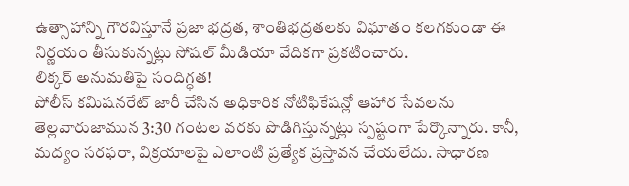ఉత్సాహాన్ని గౌరవిస్తూనే ప్రజా భద్రత, శాంతిభద్రతలకు విఘాతం కలగకుండా ఈ నిర్ణయం తీసుకున్నట్లు సోషల్ మీడియా వేదికగా ప్రకటించారు.
లిక్కర్ అనుమతిపై సందిగ్ధత!
పోలీస్ కమిషనరేట్ జారీ చేసిన అధికారిక నోటిఫికేషన్లో ఆహార సేవలను తెల్లవారుజామున 3:30 గంటల వరకు పొడిగిస్తున్నట్లు స్పష్టంగా పేర్కొన్నారు. కానీ, మద్యం సరఫరా, విక్రయాలపై ఎలాంటి ప్రత్యేక ప్రస్తావన చేయలేదు. సాధారణ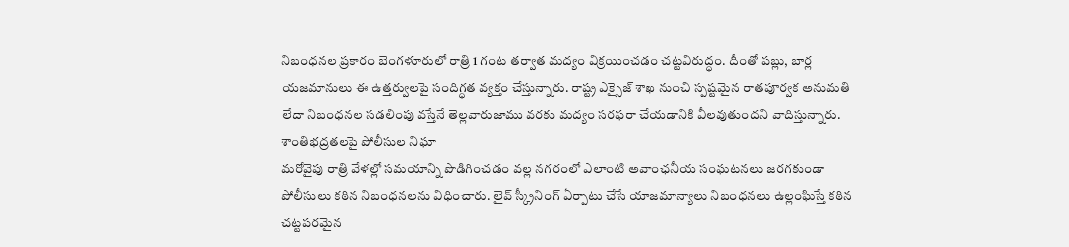నిబంధనల ప్రకారం బెంగళూరులో రాత్రి 1 గంట తర్వాత మద్యం విక్రయించడం చట్టవిరుద్ధం. దీంతో పబ్లు, బార్ల యజమానులు ఈ ఉత్తర్వులపై సందిగ్ధత వ్యక్తం చేస్తున్నారు. రాష్ట్ర ఎక్సైజ్ శాఖ నుంచి స్పష్టమైన రాతపూర్వక అనుమతి లేదా నిబంధనల సడలింపు వస్తేనే తెల్లవారుజాము వరకు మద్యం సరఫరా చేయడానికి వీలవుతుందని వాదిస్తున్నారు.
శాంతిభద్రతలపై పోలీసుల నిఘా
మరోవైపు రాత్రి వేళల్లో సమయాన్ని పొడిగించడం వల్ల నగరంలో ఎలాంటి అవాంఛనీయ సంఘటనలు జరగకుండా పోలీసులు కఠిన నిబంధనలను విధించారు. లైవ్ స్క్రీనింగ్ ఏర్పాటు చేసే యాజమాన్యాలు నిబంధనలు ఉల్లంఘిస్తే కఠిన చట్టపరమైన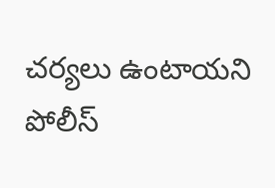చర్యలు ఉంటాయని పోలీస్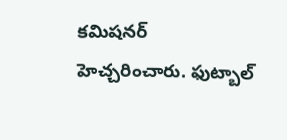కమిషనర్ హెచ్చరించారు. ఫుట్బాల్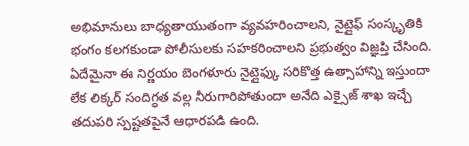అభిమానులు బాధ్యతాయుతంగా వ్యవహరించాలని, నైట్లైఫ్ సంస్కృతికి భంగం కలగకుండా పోలీసులకు సహకరించాలని ప్రభుత్వం విజ్ఞప్తి చేసింది. ఏదేమైనా ఈ నిర్ణయం బెంగళూరు నైట్లైఫ్కు సరికొత్త ఉత్సాహాన్ని ఇస్తుందా లేక లిక్కర్ సందిగ్ధత వల్ల నీరుగారిపోతుందా అనేది ఎక్సైజ్ శాఖ ఇచ్చే తదుపరి స్పష్టతపైనే ఆధారపడి ఉంది.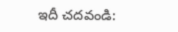ఇదీ చదవండి: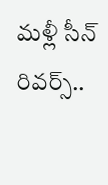మళ్లీ సీన్ రివర్స్..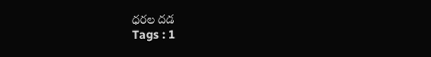ధరల దడ
Tags : 1